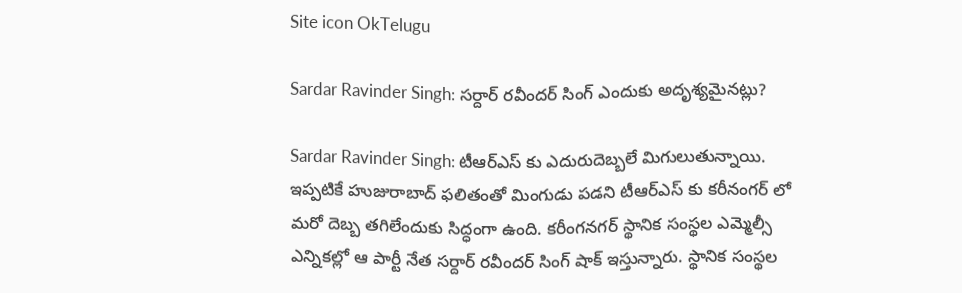Site icon OkTelugu

Sardar Ravinder Singh: సర్దార్ రవీందర్ సింగ్ ఎందుకు అదృశ్యమైనట్లు?

Sardar Ravinder Singh: టీఆర్ఎస్ కు ఎదురుదెబ్బలే మిగులుతున్నాయి. ఇప్పటికే హుజురాబాద్ ఫలితంతో మింగుడు పడని టీఆర్ఎస్ కు కరీనంగర్ లో మరో దెబ్బ తగిలేందుకు సిద్ధంగా ఉంది. కరీంగనగర్ స్థానిక సంస్థల ఎమ్మెల్సీ ఎన్నికల్లో ఆ పార్టీ నేత సర్దార్ రవీందర్ సింగ్ షాక్ ఇస్తున్నారు. స్థానిక సంస్థల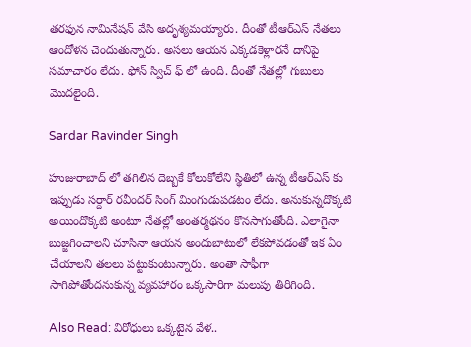తరఫున నామినేషన్ వేసి అదృశ్యమయ్యారు. దీంతో టీఆర్ఎస్ నేతలు ఆందోళన చెందుతున్నారు. అసలు ఆయన ఎక్కడకెళ్లారనే దానిపై సమాచారం లేదు. ఫోన్ స్విచ్ ఫ్ లో ఉంది. దీంతో నేతల్లో గుబులు మొదలైంది.

Sardar Ravinder Singh

హుజురాబాద్ లో తగిలిన దెబ్బకే కోలుకోలేని స్థితిలో ఉన్న టీఆర్ఎస్ కు ఇప్పుడు సర్దార్ రవీందర్ సింగ్ మింగుడుపడటం లేదు. అనుకున్నదొక్కటి అయిందొక్కటి అంటూ నేతల్లో అంతర్మథనం కొనసాగుతోంది. ఎలాగైనా బుజ్జగించాలని చూసినా ఆయన అందుబాటులో లేకపోవడంతో ఇక ఏం చేయాలని తలలు పట్టుకుంటున్నారు. అంతా సాఫీగా సాగిపోతోందనుకున్న వ్యవహారం ఒక్కసారిగా మలుపు తిరిగింది.

Also Read: విరోధులు ఒక్కటైన వేళ..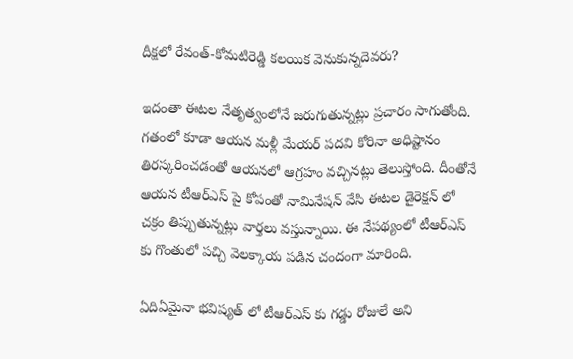దీక్షలో రేవంత్-కోమటిరెడ్డి కలయిక వెనుకున్నదెవరు?

ఇదంతా ఈటల నేతృత్వంలోనే జరుగుతున్నట్లు ప్రచారం సాగుతోంది. గతంలో కూడా ఆయన మళ్లీ మేయర్ పదవి కోరినా అధిష్టానం తిరస్కరించడంతో ఆయనలో ఆగ్రహం వచ్చినట్లు తెలుస్తోంది. దీంతోనే ఆయన టీఆర్ఎస్ పై కోపంతో నామినేషన్ వేసి ఈటల డైరెక్షన్ లో చక్రం తిప్పుతున్నట్లు వార్తలు వస్తున్నాయి. ఈ నేపథ్యంలో టీఆర్ఎస్ కు గొంతులో పచ్చి వెలక్కాయ పడిన చందంగా మారింది.

ఏదిఏమైనా భవిష్యత్ లో టీఆర్ఎస్ కు గడ్డు రోజులే అని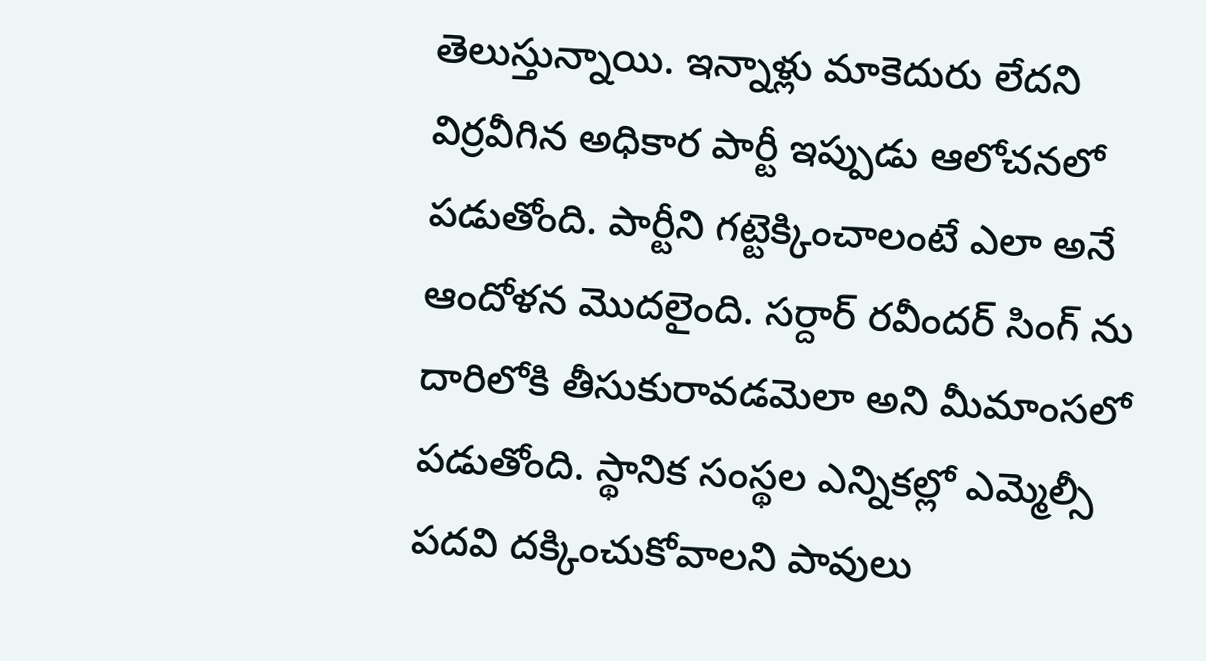తెలుస్తున్నాయి. ఇన్నాళ్లు మాకెదురు లేదని విర్రవీగిన అధికార పార్టీ ఇప్పుడు ఆలోచనలో పడుతోంది. పార్టీని గట్టెక్కించాలంటే ఎలా అనే ఆందోళన మొదలైంది. సర్దార్ రవీందర్ సింగ్ ను దారిలోకి తీసుకురావడమెలా అని మీమాంసలో పడుతోంది. స్థానిక సంస్థల ఎన్నికల్లో ఎమ్మెల్సీ పదవి దక్కించుకోవాలని పావులు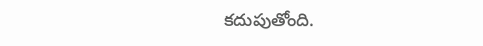కదుపుతోంది.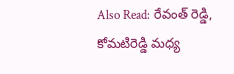Also Read: రేవంత్ రెడ్డి, కోమటిరెడ్డి మధ్య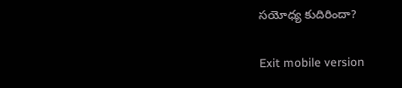సయోధ్య కుదిరిందా?

Exit mobile version